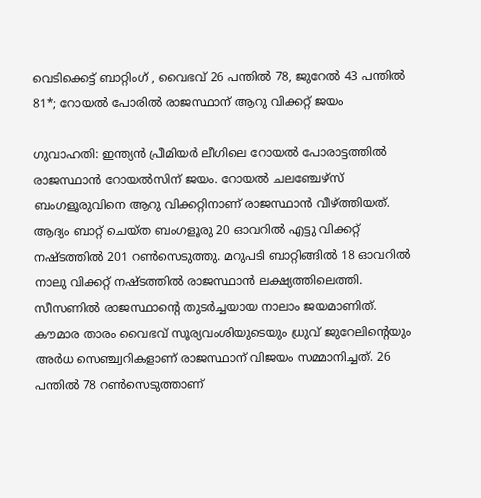വെടിക്കെട്ട് ബാറ്റിംഗ് , വൈഭവ് 26 പന്തിൽ 78, ജുറേൽ 43 പന്തിൽ 81*; റോയൽ പോരിൽ രാജസ്ഥാന് ആറു വിക്കറ്റ് ജയം

ഗുവാഹതി: ഇന്ത്യൻ പ്രീമിയർ ലീഗിലെ റോയൽ പോരാട്ടത്തിൽ രാജസ്ഥാൻ റോയൽസിന് ജയം. റോയൽ ചലഞ്ചേഴ്സ് ബംഗളൂരുവിനെ ആറു വിക്കറ്റിനാണ് രാജസ്ഥാൻ വീഴ്ത്തിയത്. ആദ്യം ബാറ്റ് ചെയ്ത ബംഗളൂരു 20 ഓവറിൽ എട്ടു വിക്കറ്റ് നഷ്ടത്തിൽ 201 റൺസെടുത്തു. മറുപടി ബാറ്റിങ്ങിൽ 18 ഓവറിൽ നാലു വിക്കറ്റ് നഷ്ടത്തിൽ രാജസ്ഥാൻ ലക്ഷ്യത്തിലെത്തി. സീസണിൽ രാജസ്ഥാന്‍റെ തുടർച്ചയായ നാലാം ജയമാണിത്. കൗമാര താരം വൈഭവ് സൂര്യവംശിയുടെയും ധ്രുവ് ജുറേലിന്‍റെയും അർധ സെഞ്ച്വറികളാണ് രാജസ്ഥാന് വിജയം സമ്മാനിച്ചത്. 26 പന്തിൽ 78 റൺസെടുത്താണ്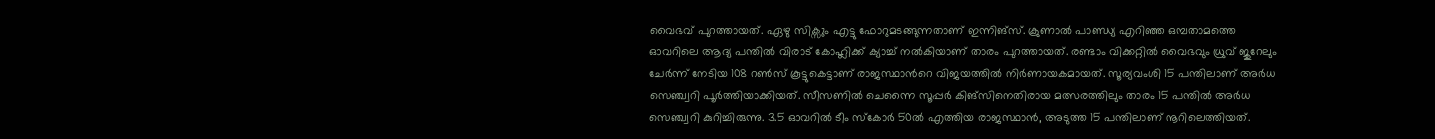വൈഭവ് പുറത്തായത്. ഏഴു സിക്സും എട്ടു ഫോറുമടങ്ങുന്നതാണ് ഇന്നിങ്സ്. ക്രുണാൽ പാണ്ഡ്യ എറിഞ്ഞ ഒമ്പതാമത്തെ ഓവറിലെ ആദ്യ പന്തിൽ വിരാട് കോഹ്ലിക്ക് ക്യാച്ച് നൽകിയാണ് താരം പുറത്തായത്. രണ്ടാം വിക്കറ്റിൽ വൈഭവും ധ്രുവ് ജുറേലും ചേർന്ന് നേടിയ 108 റൺസ് കൂട്ടുകെട്ടാണ് രാജസ്ഥാന്‍റെ വിജയത്തിൽ നിർണായകമായത്. സൂര്യവംശി 15 പന്തിലാണ് അർധ സെഞ്ച്വറി പൂർത്തിയാക്കിയത്. സീസണിൽ ചെന്നൈ സൂപ്പർ കിങ്സിനെതിരായ മത്സരത്തിലും താരം 15 പന്തിൽ അർധ സെഞ്ച്വറി കുറിച്ചിരുന്നു. 3.5 ഓവറിൽ ടീം സ്കോർ 50ൽ എത്തിയ രാജസ്ഥാൻ, അടുത്ത 15 പന്തിലാണ് നൂറിലെത്തിയത്.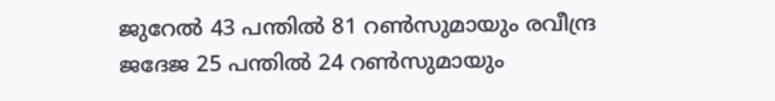ജുറേൽ 43 പന്തിൽ 81 റൺസുമായും രവീന്ദ്ര ജദേജ 25 പന്തിൽ 24 റൺസുമായും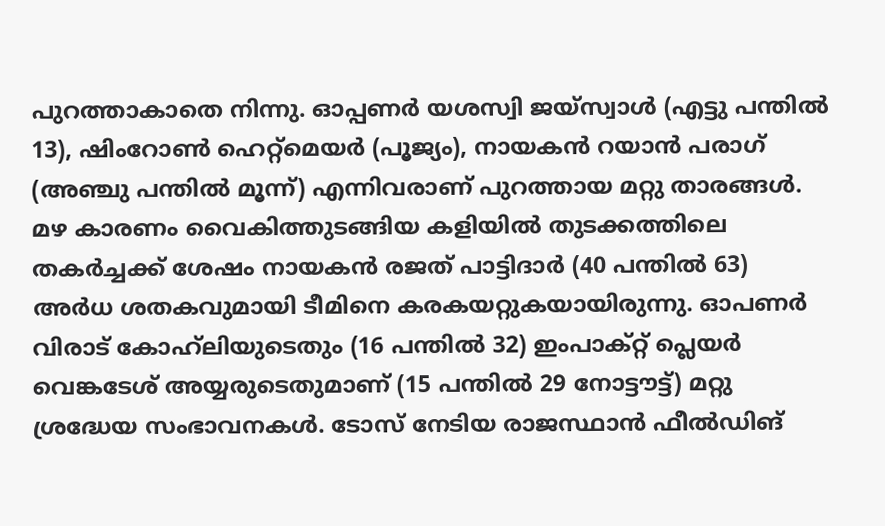പുറത്താകാതെ നിന്നു. ഓപ്പണർ യശസ്വി ജയ്സ്വാൾ (എട്ടു പന്തിൽ 13), ഷിംറോൺ ഹെറ്റ്മെയർ (പൂജ്യം), നായകൻ റയാൻ പരാഗ് (അഞ്ചു പന്തിൽ മൂന്ന്) എന്നിവരാണ് പുറത്തായ മറ്റു താരങ്ങൾ. മഴ കാരണം വൈകിത്തുടങ്ങിയ കളിയിൽ തുടക്കത്തിലെ തകർച്ചക്ക് ശേഷം നായകൻ രജത് പാട്ടിദാർ (40 പന്തിൽ 63) അർധ ശതകവുമായി ടീമിനെ കരകയറ്റുകയായിരുന്നു. ഓപണർ വിരാട് കോഹ്‌ലിയുടെതും (16 പന്തിൽ 32) ഇംപാക്റ്റ് പ്ലെയർ വെങ്കടേശ് അയ്യരുടെതുമാണ് (15 പന്തിൽ 29 നോട്ടൗട്ട്) മറ്റു ശ്രദ്ധേയ സംഭാവനകൾ. ടോസ് നേടിയ രാജസ്ഥാൻ ഫീൽഡിങ്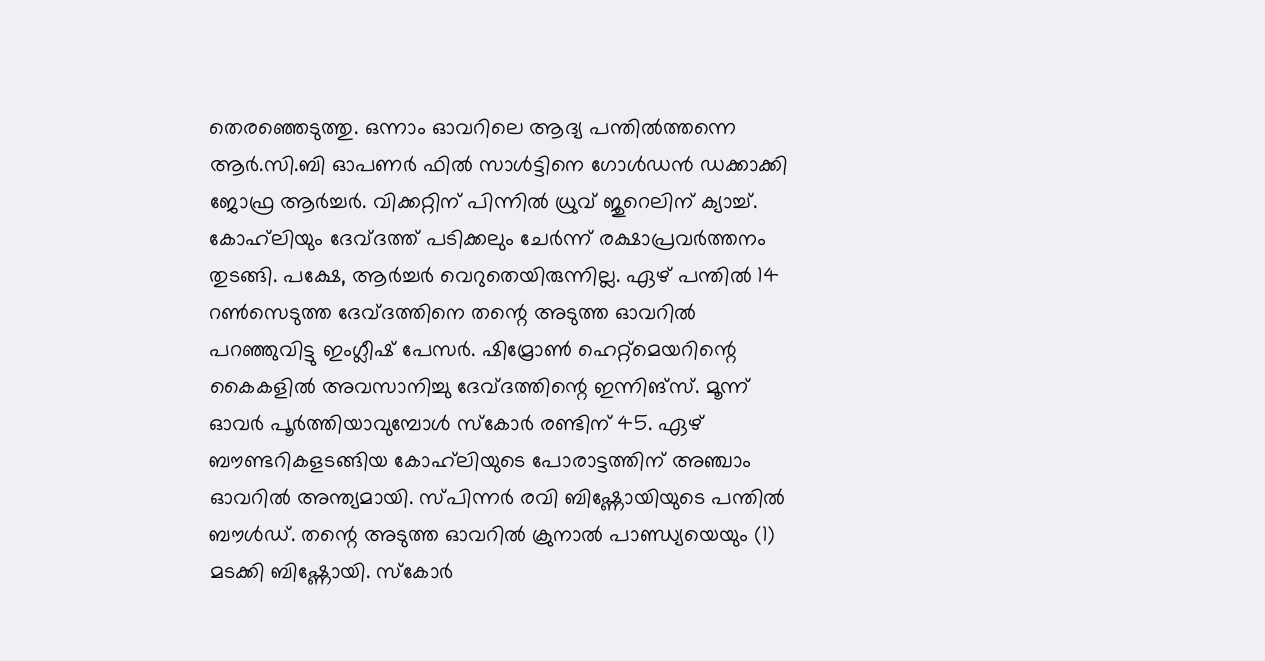തെരഞ്ഞെടുത്തു. ഒന്നാം ഓവറിലെ ആദ്യ പന്തിൽത്തന്നെ ആർ.സി.ബി ഓപണർ ഫിൽ സാൾട്ടിനെ ഗോൾഡൻ ഡക്കാക്കി ജോഫ്ര ആർച്ചർ. വിക്കറ്റിന് പിന്നിൽ ധ്രുവ് ജുറെലിന് ക്യാച്ച്. കോഹ്‌ലിയും ദേവ്ദത്ത് പടിക്കലും ചേർന്ന് രക്ഷാപ്രവർത്തനം തുടങ്ങി. പക്ഷേ, ആർച്ചർ വെറുതെയിരുന്നില്ല. ഏഴ് പന്തിൽ 14 റൺസെടുത്ത ദേവ്ദത്തിനെ തന്റെ അടുത്ത ഓവറിൽ പറഞ്ഞുവിട്ടു ഇംഗ്ലീഷ് പേസർ. ഷിമ്രോൺ ഹെറ്റ്മെയറിന്റെ കൈകളിൽ അവസാനിച്ചു ദേവ്ദത്തിന്റെ ഇന്നിങ്സ്. മൂന്ന് ഓവർ പൂർത്തിയാവുമ്പോൾ സ്കോർ രണ്ടിന് 45. ഏഴ് ബൗണ്ടറികളടങ്ങിയ കോഹ്‌ലിയുടെ പോരാട്ടത്തിന് അഞ്ചാം ഓവറിൽ അന്ത്യമായി. സ്പിന്നർ രവി ബിഷ്ണോയിയുടെ പന്തിൽ ബൗൾഡ്. തന്റെ അടുത്ത ഓവറിൽ ക്രുനാൽ പാണ്ഡ്യയെയും (1) മടക്കി ബിഷ്ണോയി. സ്കോർ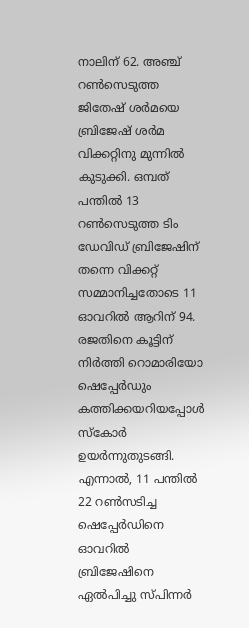നാലിന് 62. അഞ്ച് റൺസെടുത്ത ജിതേഷ് ശർമയെ ബ്രിജേഷ് ശർമ വിക്കറ്റിനു മുന്നിൽ കുടുക്കി. ഒമ്പത് പന്തിൽ 13 റൺസെടുത്ത ടിം ഡേവിഡ് ബ്രിജേഷിന് തന്നെ വിക്കറ്റ് സമ്മാനിച്ചതോടെ 11 ഓവറിൽ ആറിന് 94. രജതിനെ കൂട്ടിന് നിർത്തി റൊമാരി‍യോ ഷെപ്പേർഡും കത്തിക്കയറിയപ്പോൾ സ്കോർ ഉയർന്നുതുടങ്ങി. എന്നാൽ, 11 പന്തിൽ 22 റൺസടിച്ച ഷെപ്പേർഡിനെ ഓവറിൽ ബ്രിജേഷിനെ ഏൽപിച്ചു സ്പിന്നർ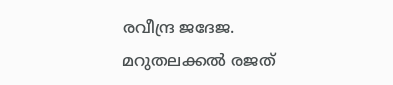രവീന്ദ്ര ജദേജ. മറുതലക്കൽ രജത്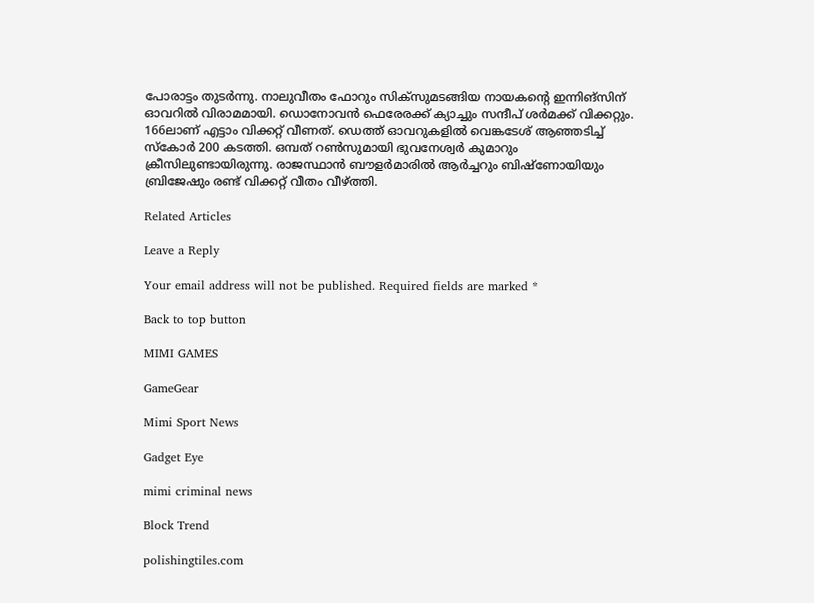പോരാട്ടം തുടർന്നു. നാലുവീതം ഫോറും സിക്സുമടങ്ങിയ നായകന്റെ ഇന്നിങ്സിന് ഓവറിൽ വിരാമമായി. ഡൊനോവൻ ഫെരേരക്ക് ക്യാച്ചും സന്ദീപ് ശർമക്ക് വിക്കറ്റും. 166ലാണ് എട്ടാം വിക്കറ്റ് വീണത്. ഡെത്ത് ഓവറുകളിൽ വെങ്കടേശ് ആഞ്ഞടിച്ച് സ്കോർ 200 കടത്തി. ഒമ്പത് റൺസുമായി ഭുവനേശ്വർ കുമാറും ക്രീസിലുണ്ടായിരുന്നു. രാജസ്ഥാൻ ബൗളർമാരിൽ ആർച്ചറും ബിഷ്ണോയിയും ബ്രിജേഷും രണ്ട് വിക്കറ്റ് വീതം വീഴ്ത്തി.

Related Articles

Leave a Reply

Your email address will not be published. Required fields are marked *

Back to top button

MIMI GAMES

GameGear

Mimi Sport News

Gadget Eye

mimi criminal news

Block Trend

polishingtiles.com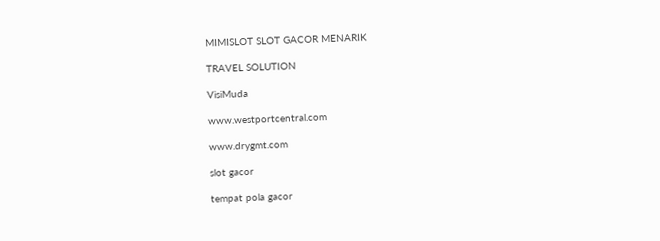MIMISLOT SLOT GACOR MENARIK

TRAVEL SOLUTION

VisiMuda

www.westportcentral.com

www.drygmt.com

slot gacor

tempat pola gacor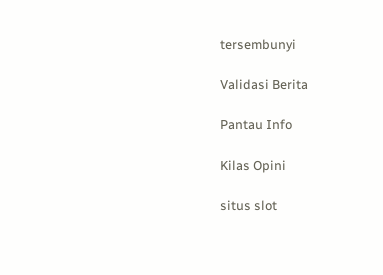tersembunyi

Validasi Berita

Pantau Info

Kilas Opini

situs slot